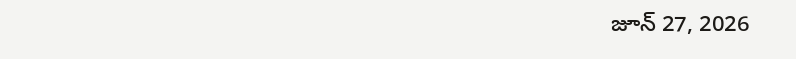జూన్ 27, 2026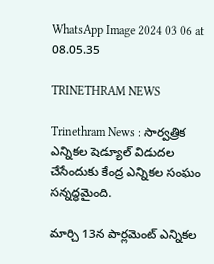WhatsApp Image 2024 03 06 at 08.05.35

TRINETHRAM NEWS

Trinethram News : సార్వత్రిక ఎన్నికల షెడ్యూల్ విడుదల చేసేందుకు కేంద్ర ఎన్నికల సంఘం సన్నద్ధమైంది.

మార్చి 13న పార్లమెంట్ ఎన్నికల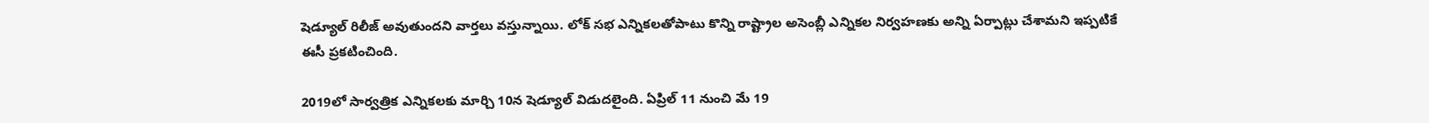షెడ్యూల్ రిలీజ్ అవుతుందని వార్తలు వస్తున్నాయి. లోక్ సభ ఎన్నికలతోపాటు కొన్ని రాష్ట్రాల అసెంబ్లీ ఎన్నికల నిర్వహణకు అన్ని ఏర్పాట్లు చేశామని ఇప్పటికే ఈసీ ప్రకటించింది.

2019లో సార్వత్రిక ఎన్నికలకు మార్చి 10న షెడ్యూల్ విడుదలైంది. ఏప్రిల్ 11 నుంచి మే 19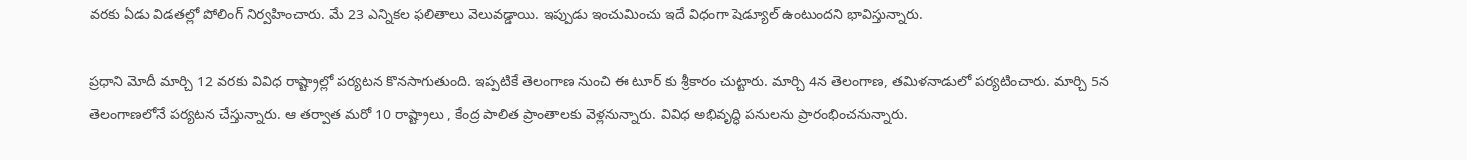వరకు ఏడు విడతల్లో పోలింగ్ నిర్వహించారు. మే 23 ఎన్నికల ఫలితాలు వెలువడ్డాయి. ఇప్పుడు ఇంచుమించు ఇదే విధంగా షెడ్యూల్ ఉంటుందని భావిస్తున్నారు.

ప్రధాని మోదీ మార్చి 12 వరకు వివిధ రాష్ట్రాల్లో పర్యటన కొనసాగుతుంది. ఇప్పటికే తెలంగాణ నుంచి ఈ టూర్ కు శ్రీకారం చుట్టారు. మార్చి 4న తెలంగాణ, తమిళనాడులో పర్యటించారు. మార్చి 5న తెలంగాణలోనే పర్యటన చేస్తున్నారు. ఆ తర్వాత మరో 10 రాష్ట్రాలు , కేంద్ర పాలిత ప్రాంతాలకు వెళ్లనున్నారు. వివిధ అభివృద్ధి పనులను ప్రారంభించనున్నారు.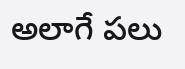అలాగే పలు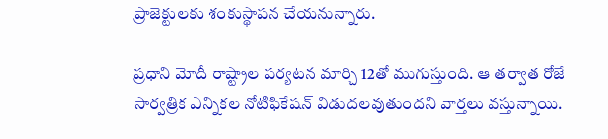ప్రాజెక్టులకు శంకుస్థాపన చేయనున్నారు.

ప్రధాని మోదీ రాష్ట్రాల పర్యటన మార్చి 12తో ముగుస్తుంది. ఆ తర్వాత రోజే సార్వత్రిక ఎన్నికల నోటిఫికేషన్ విడుదలవుతుందని వార్తలు వస్తున్నాయి.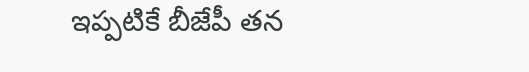ఇప్పటికే బీజేపీ తన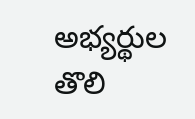అభ్యర్థుల తొలి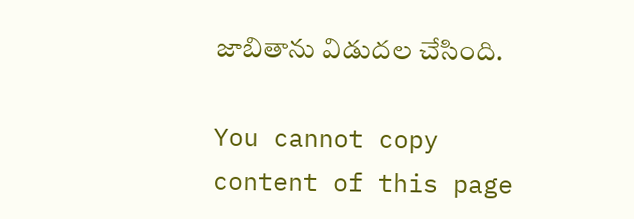జాబితాను విడుదల చేసింది.

You cannot copy content of this page